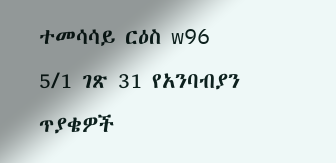ተመሳሳይ ርዕስ w96 5/1 ገጽ 31 የአንባብያን ጥያቄዎች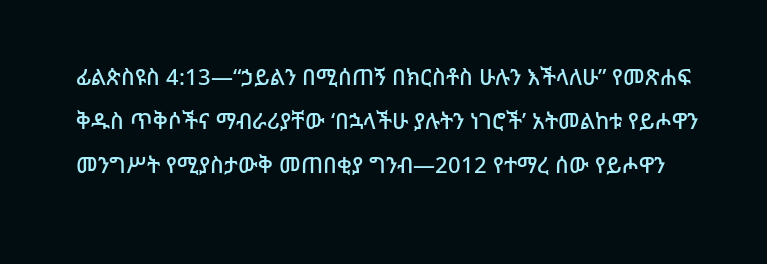ፊልጵስዩስ 4:13—“ኃይልን በሚሰጠኝ በክርስቶስ ሁሉን እችላለሁ” የመጽሐፍ ቅዱስ ጥቅሶችና ማብራሪያቸው ‘በኋላችሁ ያሉትን ነገሮች’ አትመልከቱ የይሖዋን መንግሥት የሚያስታውቅ መጠበቂያ ግንብ—2012 የተማረ ሰው የይሖዋን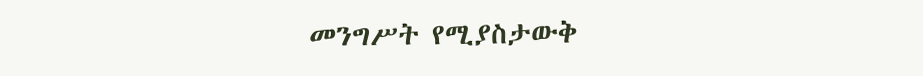መንግሥት የሚያስታውቅ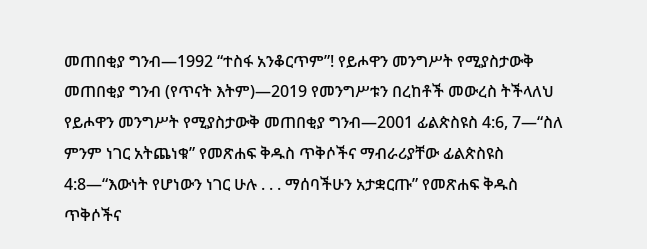መጠበቂያ ግንብ—1992 “ተስፋ አንቆርጥም”! የይሖዋን መንግሥት የሚያስታውቅ መጠበቂያ ግንብ (የጥናት እትም)—2019 የመንግሥቱን በረከቶች መውረስ ትችላለህ የይሖዋን መንግሥት የሚያስታውቅ መጠበቂያ ግንብ—2001 ፊልጵስዩስ 4:6, 7—“ስለ ምንም ነገር አትጨነቁ” የመጽሐፍ ቅዱስ ጥቅሶችና ማብራሪያቸው ፊልጵስዩስ 4:8—“እውነት የሆነውን ነገር ሁሉ . . . ማሰባችሁን አታቋርጡ” የመጽሐፍ ቅዱስ ጥቅሶችና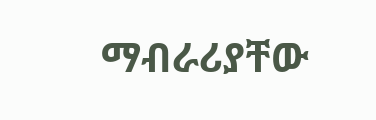ማብራሪያቸው